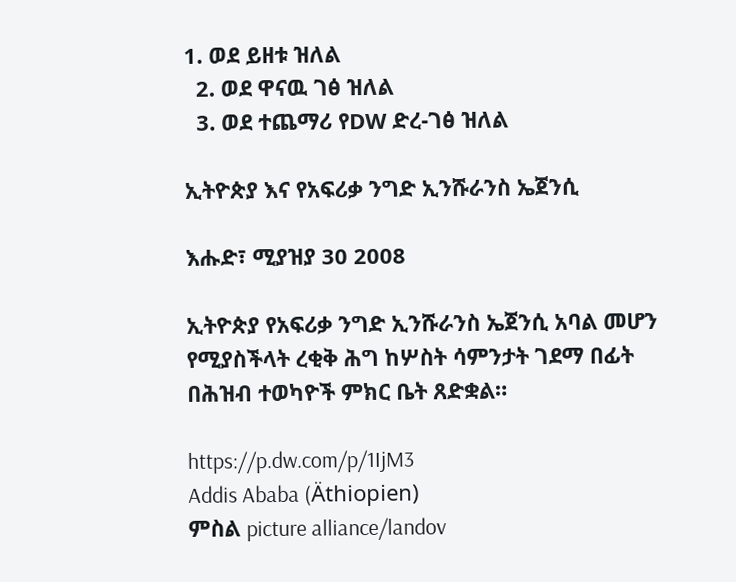1. ወደ ይዘቱ ዝለል
  2. ወደ ዋናዉ ገፅ ዝለል
  3. ወደ ተጨማሪ የDW ድረ-ገፅ ዝለል

ኢትዮጵያ እና የአፍሪቃ ንግድ ኢንሹራንስ ኤጀንሲ

እሑድ፣ ሚያዝያ 30 2008

ኢትዮጵያ የአፍሪቃ ንግድ ኢንሹራንስ ኤጀንሲ አባል መሆን የሚያስችላት ረቂቅ ሕግ ከሦስት ሳምንታት ገደማ በፊት በሕዝብ ተወካዮች ምክር ቤት ጸድቋል።

https://p.dw.com/p/1IjM3
Addis Ababa (Äthiopien)
ምስል picture alliance/landov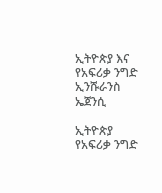ኢትዮጵያ እና የአፍሪቃ ንግድ ኢንሹራንስ ኤጀንሲ

ኢትዮጵያ የአፍሪቃ ንግድ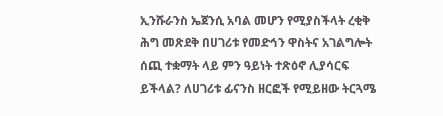ኢንሹራንስ ኤጀንሲ አባል መሆን የሚያስችላት ረቂቅ ሕግ መጽደቅ በሀገሪቱ የመድኅን ዋስትና አገልግሎት ሰጪ ተቋማት ላይ ምን ዓይነት ተጽዕኖ ሊያሳርፍ ይችላል? ለሀገሪቱ ፊናንስ ዘርፎች የሚይዘው ትርጓሜ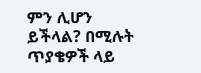ምን ሊሆን ይችላል? በሚሉት ጥያቄዎች ላይ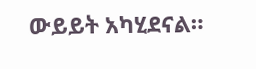ውይይት አካሂደናል።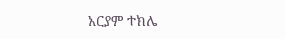አርያም ተክሌ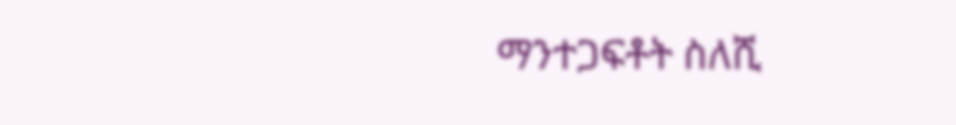ማንተጋፍቶት ስለሺ